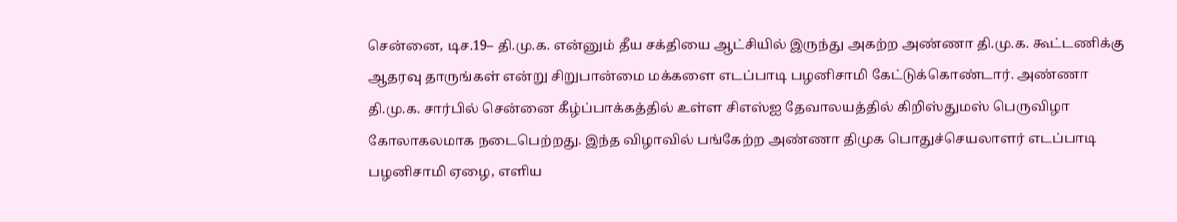சென்னை, டிச.19– தி.மு.க. என்னும் தீய சக்தியை ஆட்சியில் இருந்து அகற்ற அண்ணா தி.மு.க. கூட்டணிக்கு ஆதரவு தாருங்கள் என்று சிறுபான்மை மக்களை எடப்பாடி பழனிசாமி கேட்டுக்கொண்டார். அண்ணா தி.மு.க. சார்பில் சென்னை கீழ்ப்பாக்கத்தில் உள்ள சிஎஸ்ஐ தேவாலயத்தில் கிறிஸ்துமஸ் பெருவிழா கோலாகலமாக நடைபெற்றது. இந்த விழாவில் பங்கேற்ற அண்ணா திமுக பொதுச்செயலாளர் எடப்பாடி பழனிசாமி ஏழை, எளிய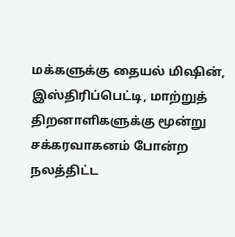மக்களுக்கு தையல் மிஷின், இஸ்திரிப்பெட்டி, மாற்றுத் திறனாளிகளுக்கு மூன்று சக்கரவாகனம் போன்ற நலத்திட்ட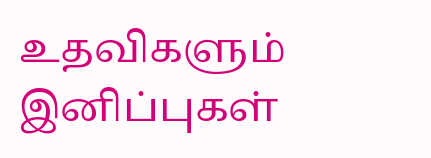உதவிகளும் இனிப்புகள்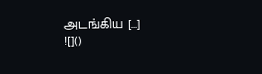அடங்கிய […]
![]()